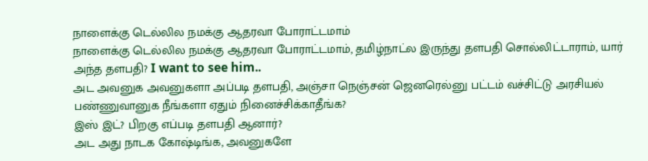நாளைக்கு டெல்லில நமக்கு ஆதரவா போராட்டமாம்
நாளைக்கு டெல்லில நமக்கு ஆதரவா போராட்டமாம், தமிழ்நாட்ல இருந்து தளபதி சொல்லிட்டாராம், யார் அந்த தளபதி? I want to see him..
அட அவனுக அவனுகளா அப்படி தளபதி, அஞ்சா நெஞ்சன் ஜெனரெல்னு பட்டம் வச்சிட்டு அரசியல் பண்ணுவானுக நீங்களா ஏதும் நினைச்சிக்காதீங்க?
இஸ் இட்? பிறகு எப்படி தளபதி ஆனார்?
அட அது நாடக கோஷ்டிங்க, அவனுகளே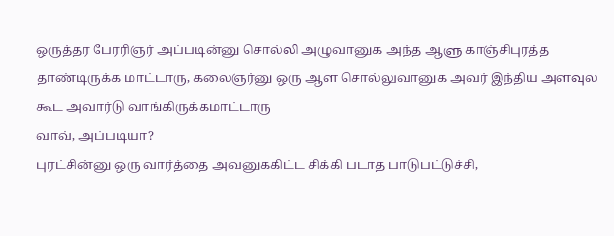ஒருத்தர பேரரிஞர் அப்படின்னு சொல்லி அழுவானுக அந்த ஆளு காஞ்சிபுரத்த தாண்டிருக்க மாட்டாரு, கலைஞர்னு ஒரு ஆள சொல்லுவானுக அவர் இந்திய அளவுல கூட அவார்டு வாங்கிருக்கமாட்டாரு
வாவ், அப்படியா?
புரட்சின்னு ஒரு வார்த்தை அவனுககிட்ட சிக்கி படாத பாடுபட்டுச்சி,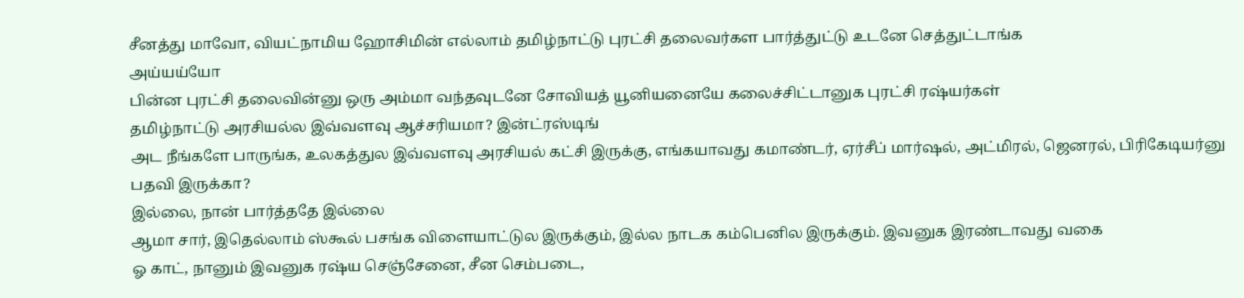சீனத்து மாவோ, வியட்நாமிய ஹோசிமின் எல்லாம் தமிழ்நாட்டு புரட்சி தலைவர்கள பார்த்துட்டு உடனே செத்துட்டாங்க
அய்யய்யோ
பின்ன புரட்சி தலைவின்னு ஒரு அம்மா வந்தவுடனே சோவியத் யூனியனையே கலைச்சிட்டானுக புரட்சி ரஷ்யர்கள்
தமிழ்நாட்டு அரசியல்ல இவ்வளவு ஆச்சரியமா? இன்ட்ரஸ்டிங்
அட நீங்களே பாருங்க, உலகத்துல இவ்வளவு அரசியல் கட்சி இருக்கு, எங்கயாவது கமாண்டர், ஏர்சீப் மார்ஷல், அட்மிரல், ஜெனரல், பிரிகேடியர்னு பதவி இருக்கா?
இல்லை, நான் பார்த்ததே இல்லை
ஆமா சார், இதெல்லாம் ஸ்கூல் பசங்க விளையாட்டுல இருக்கும், இல்ல நாடக கம்பெனில இருக்கும். இவனுக இரண்டாவது வகை
ஓ காட், நானும் இவனுக ரஷ்ய செஞ்சேனை, சீன செம்படை,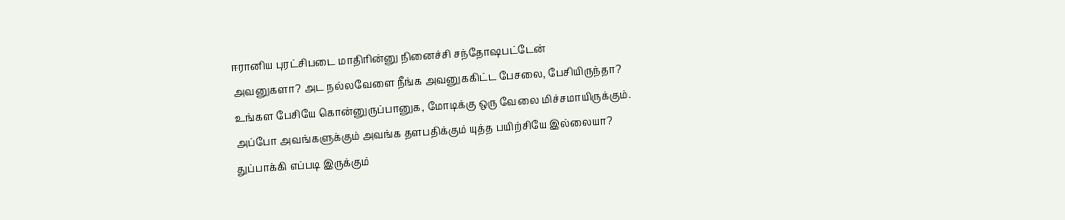ஈரானிய புரட்சிபடை மாதிரின்னு நினைச்சி சந்தோஷபட்டேன்
அவனுகளா? அட நல்லவேளை நீங்க அவனுககிட்ட பேசலை, பேசியிருந்தா?
உங்கள பேசியே கொன்னுருப்பானுக, மோடிக்கு ஒரு வேலை மிச்சமாயிருக்கும்.
அப்போ அவங்களுக்கும் அவங்க தளபதிக்கும் யுத்த பயிற்சியே இல்லையா?
துப்பாக்கி எப்படி இருக்கும்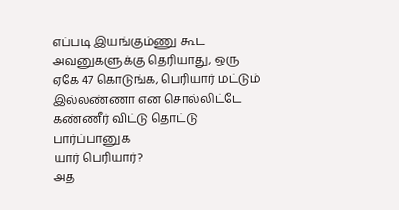எப்படி இயங்கும்ணு கூட அவனுகளுக்கு தெரியாது, ஒரு ஏகே 47 கொடுங்க, பெரியார் மட்டும் இல்லண்ணா என சொல்லிட்டே கண்ணீர் விட்டு தொட்டு பார்ப்பானுக
யார் பெரியார்?
அத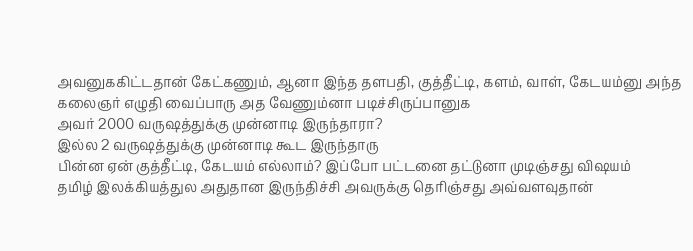அவனுககிட்டதான் கேட்கணும், ஆனா இந்த தளபதி, குத்தீட்டி, களம், வாள், கேடயம்னு அந்த கலைஞர் எழுதி வைப்பாரு அத வேணும்னா படிச்சிருப்பானுக
அவர் 2000 வருஷத்துக்கு முன்னாடி இருந்தாரா?
இல்ல 2 வருஷத்துக்கு முன்னாடி கூட இருந்தாரு
பின்ன ஏன் குத்தீட்டி, கேடயம் எல்லாம்? இப்போ பட்டனை தட்டுனா முடிஞ்சது விஷயம்
தமிழ் இலக்கியத்துல அதுதான இருந்திச்சி அவருக்கு தெரிஞ்சது அவ்வளவுதான்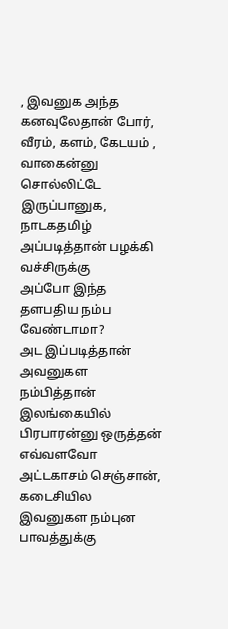, இவனுக அந்த கனவுலேதான் போர், வீரம், களம், கேடயம் , வாகைன்னு சொல்லிட்டே இருப்பானுக, நாடகதமிழ் அப்படித்தான் பழக்கி வச்சிருக்கு
அப்போ இந்த தளபதிய நம்ப வேண்டாமா?
அட இப்படித்தான் அவனுகள நம்பித்தான் இலங்கையில் பிரபாரன்னு ஒருத்தன் எவ்வளவோ அட்டகாசம் செஞ்சான், கடைசியில இவனுகள நம்புன பாவத்துக்கு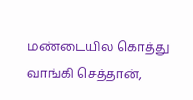மண்டையில கொத்து வாங்கி செத்தான்,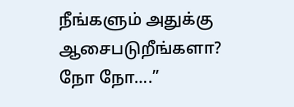நீங்களும் அதுக்கு ஆசைபடுறீங்களா?
நோ நோ….”